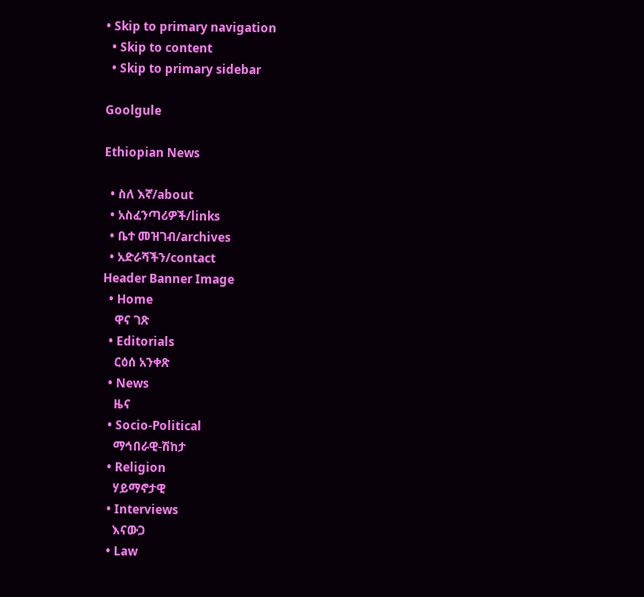• Skip to primary navigation
  • Skip to content
  • Skip to primary sidebar

Goolgule

Ethiopian News

  • ስለ እኛ/about
  • አስፈንጣሪዎች/links
  • ቤተ መዝገብ/archives
  • አድራሻችን/contact
Header Banner Image
  • Home
    ዋና ገጽ
  • Editorials
    ርዕሰ አንቀጽ
  • News
    ዜና
  • Socio-Political
    ማኅበራዊ-ሽከታ
  • Religion
    ሃይማኖታዊ
  • Interviews
    እናውጋ
  • Law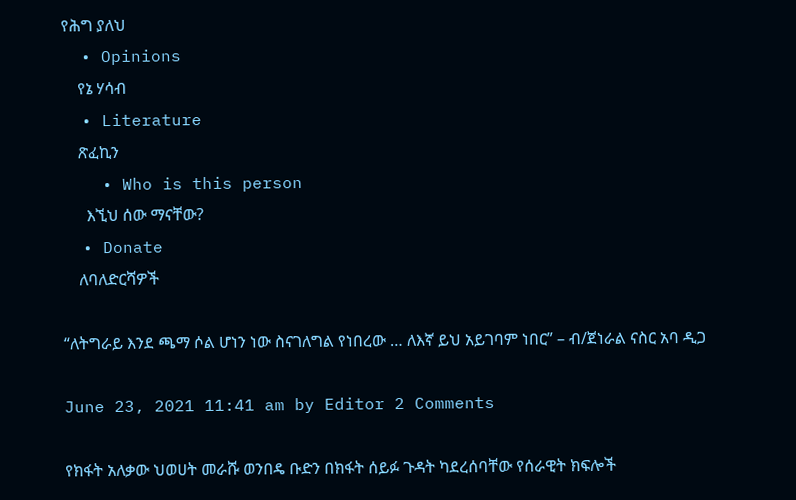የሕግ ያለህ
  • Opinions
    የኔ ሃሳብ
  • Literature
    ጽፈኪን
    • Who is this person
      እኚህ ሰው ማናቸው?
  • Donate
    ለባለድርሻዎች

“ለትግራይ እንደ ጫማ ሶል ሆነን ነው ስናገለግል የነበረው … ለእኛ ይህ አይገባም ነበር” – ብ/ጀነራል ናስር አባ ዲጋ

June 23, 2021 11:41 am by Editor 2 Comments

የክፋት አለቃው ህወሀት መራሹ ወንበዴ ቡድን በክፋት ሰይፉ ጉዳት ካደረሰባቸው የሰራዊት ክፍሎች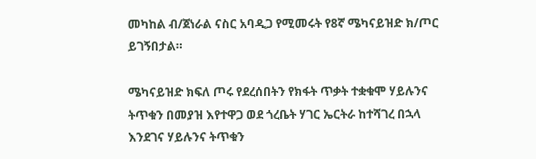መካከል ብ/ጀነራል ናስር አባዲጋ የሚመሩት የ8ኛ ሜካናይዝድ ክ/ጦር ይገኝበታል።

ሜካናይዝድ ክፍለ ጦሩ የደረሰበትን የክፋት ጥቃት ተቋቁሞ ሃይሉንና ትጥቁን በመያዝ እየተዋጋ ወደ ጎረቤት ሃገር ኤርትራ ከተሻገረ በኋላ እንደገና ሃይሉንና ትጥቁን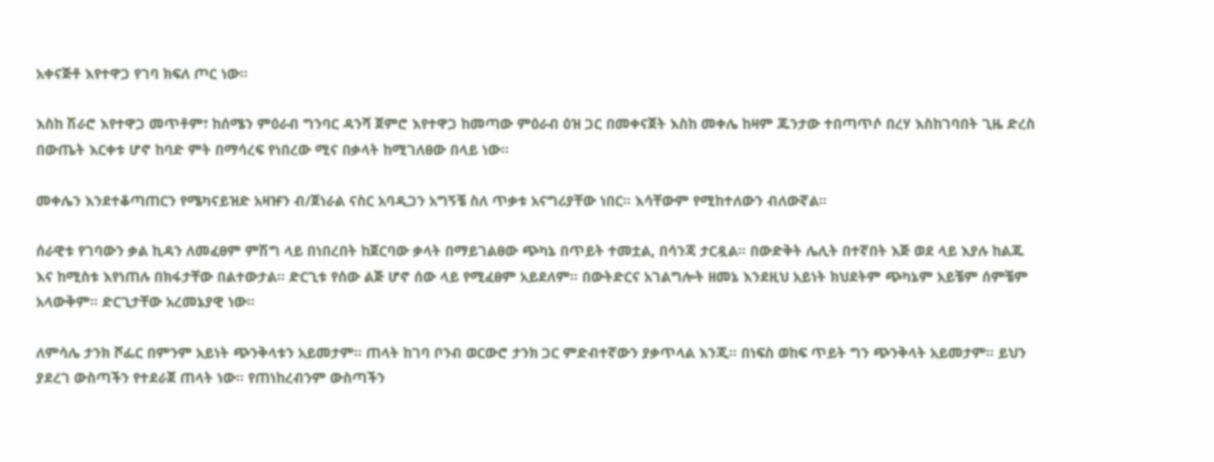አቀናጅቶ እየተዋጋ የገባ ክፍለ ጦር ነው።

እስከ ሽራሮ እየተዋጋ መጥቶም፣ ከሰሜን ምዕራብ ግንባር ዳንሻ ጀምሮ እየተዋጋ ከመጣው ምዕራብ ዕዝ ጋር በመቀናጀት እስከ መቀሌ ከዛም ጁንታው ተበጣጥሶ በረሃ እስከገባበት ጊዜ ድረስ በውጤት እርቀቱ ሆኖ ከባድ ምት በማሳረፍ የነበረው ሚና በቃላት ከሚገለፀው በላይ ነው።

መቀሌን እንደተቆጣጠርን የሜካናይዝድ አዛዡን ብ/ጀነራል ናስር አባዲጋን አግኝቼ ስለ ጥቃቱ አናግሪያቸው ነበር። እሳቸውም የሚከተለውን ብለውኛል።

ሰራዊቱ የገባውን ቃል ኪዳን ለመፈፀም ምሽግ ላይ በነበረበት ከጀርባው ቃላት በማይገልፀው ጭካኔ በጥይት ተመቷል, በሳንጃ ታርዷል። በውድቅት ሌሊት በተኛበት እጅ ወደ ላይ እያሉ ከልጁ እና ከሚስቱ እየነጠሉ በክፋታቸው በልተውታል። ድርጊቱ የሰው ልጅ ሆኖ ሰው ላይ የሚፈፀም አይደለም። በውትድርና አገልግሎት ዘመኔ እንደዚህ አይነት ክህደትም ጭካኔም አይቼም ሰምቼም አላውቅም። ድርጊታቸው አረመኔያዊ ነው።

ለምሳሌ ታንክ ሾፌር በምንም አይነት ጭንቅላቱን አይመታም። ጠላት ከገባ ቦንብ ወርውሮ ታንክ ጋር ምድብተኛውን ያቃጥላል እንጂ። በነፍስ ወከፍ ጥይት ግን ጭንቅላት አይመታም። ይህን ያደረገ ውስጣችን የተደራጀ ጠላት ነው። የጠነከረብንም ውስጣችን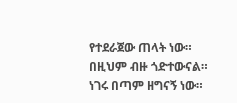የተደራጀው ጠላት ነው። በዚህም ብዙ ጎድተውናል። ነገሩ በጣም ዘግናኝ ነው።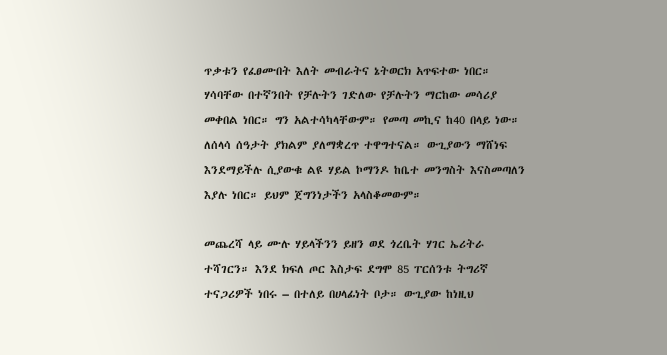ጥቃቱን የፈፀሙበት እለት መብራትና ኔትወርክ አጥፍተው ነበር። ሃሳባቸው በተኛንበት የቻሉትን ገድለው የቻሉትን ማርከው መሳሪያ መቀበል ነበር። ግን አልተሳካላቸውም። የመጣ መኪና ከ40 በላይ ነው። ለሰላሳ ሰዓታት ያክልም ያለማቋረጥ ተዋግተናል። ውጊያውን ማሸነፍ እንደማይችሉ ሲያውቁ ልዩ ሃይል ኮማንዶ ከቤተ መንግስት እናስመጣለን እያሉ ነበር። ይህም ጀግንነታችን አላስቆመውም።

መጨረሻ ላይ ሙሉ ሃይላችንን ይዘን ወደ ጎረቤት ሃገር ኤሪትራ ተሻገርን። እንደ ክፍለ ጦር እስታፍ ደግሞ 85 ፐርሰንቱ ትግሪኛ ተናጋሪዎች ነበሩ – በተለይ በሀላፊነት ቦታ። ውጊያው ከነዚህ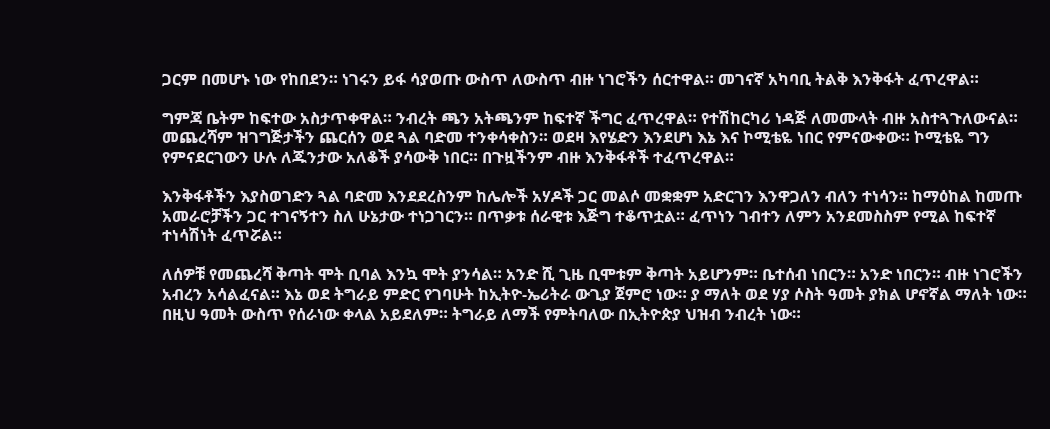ጋርም በመሆኑ ነው የከበደን። ነገሩን ይፋ ሳያወጡ ውስጥ ለውስጥ ብዙ ነገሮችን ሰርተዋል። መገናኛ አካባቢ ትልቅ እንቅፋት ፈጥረዋል።

ግምጃ ቤትም ከፍተው አስታጥቀዋል። ንብረት ጫን አትጫንም ከፍተኛ ችግር ፈጥረዋል። የተሽከርካሪ ነዳጅ ለመሙላት ብዙ አስተጓጉለውናል። መጨረሻም ዝገግጅታችን ጨርሰን ወደ ጓል ባድመ ተንቀሳቀስን። ወደዛ እየሄድን እንደሆነ እኔ እና ኮሚቴዬ ነበር የምናውቀው። ኮሚቴዬ ግን የምናደርገውን ሁሉ ለጁንታው አለቆች ያሳውቅ ነበር። በጉዟችንም ብዙ እንቅፋቶች ተፈጥረዋል።

እንቅፋቶችን እያስወገድን ጓል ባድመ እንደደረስንም ከሌሎች አሃዶች ጋር መልሶ መቋቋም አድርገን እንዋጋለን ብለን ተነሳን። ከማዕከል ከመጡ አመራሮቻችን ጋር ተገናኝተን ስለ ሁኔታው ተነጋገርን። በጥቃቱ ሰራዊቱ እጅግ ተቆጥቷል። ፈጥነን ገብተን ለምን አንደመስስም የሚል ከፍተኛ ተነሳሽነት ፈጥሯል።

ለሰዎቹ የመጨረሻ ቅጣት ሞት ቢባል እንኳ ሞት ያንሳል። አንድ ሺ ጊዜ ቢሞቱም ቅጣት አይሆንም። ቤተሰብ ነበርን። አንድ ነበርን። ብዙ ነገሮችን አብረን አሳልፈናል። እኔ ወደ ትግራይ ምድር የገባሁት ከኢትዮ-ኤሪትራ ውጊያ ጀምሮ ነው። ያ ማለት ወደ ሃያ ሶስት ዓመት ያክል ሆኖኛል ማለት ነው። በዚህ ዓመት ውስጥ የሰራነው ቀላል አይደለም። ትግራይ ለማች የምትባለው በኢትዮጵያ ህዝብ ንብረት ነው።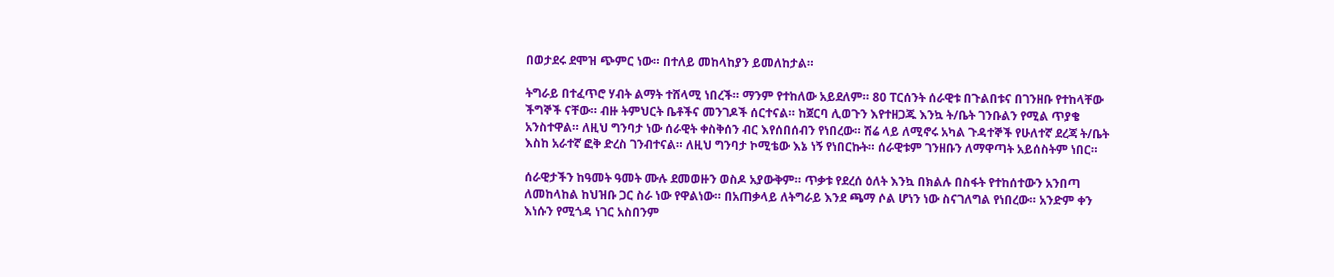በወታደሩ ደሞዝ ጭምር ነው። በተለይ መከላከያን ይመለከታል።

ትግራይ በተፈጥሮ ሃብት ልማት ተሸላሚ ነበረች። ማንም የተከለው አይደለም። 80 ፐርሰንት ሰራዊቱ በጉልበቱና በገንዘቡ የተከላቸው ችግኞች ናቸው። ብዙ ትምህርት ቤቶችና መንገዶች ሰርተናል። ከጀርባ ሊወጉን እየተዘጋጁ እንኳ ት/ቤት ገንቡልን የሚል ጥያቄ አንስተዋል። ለዚህ ግንባታ ነው ሰራዊት ቀስቅሰን ብር እየሰበሰብን የነበረው። ሽሬ ላይ ለሚኖሩ አካል ጉዳተኞች የሁለተኛ ደረጃ ት/ቤት እስከ አራተኛ ፎቅ ድረስ ገንብተናል። ለዚህ ግንባታ ኮሚቴው እኔ ነኝ የነበርኩት። ሰራዊቱም ገንዘቡን ለማዋጣት አይሰስትም ነበር።

ሰራዊታችን ከዓመት ዓመት ሙሉ ደመወዙን ወስዶ አያውቅም። ጥቃቱ የደረሰ ዕለት እንኳ በክልሉ በስፋት የተከሰተውን አንበጣ ለመከላከል ከህዝቡ ጋር ስራ ነው የዋልነው። በአጠቃላይ ለትግራይ እንደ ጫማ ሶል ሆነን ነው ስናገለግል የነበረው። አንድም ቀን እነሱን የሚጎዳ ነገር አስበንም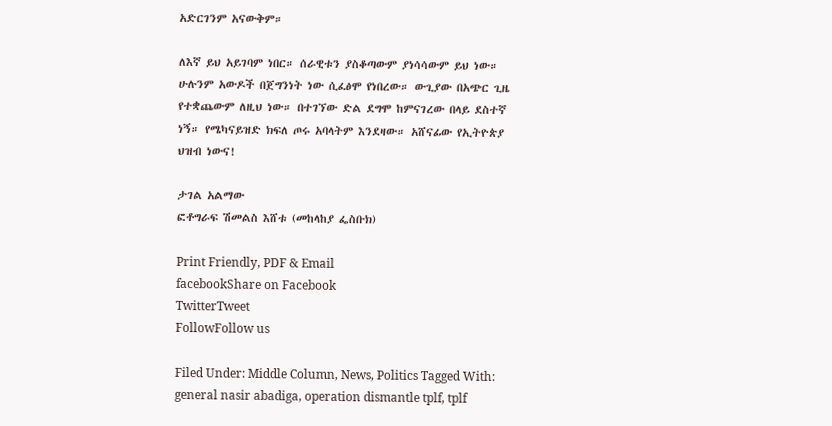አድርገንም አናውቅም።

ለእኛ ይህ አይገባም ነበር። ሰራዊቱን ያስቆጣውም ያነሳሳውም ይህ ነው። ሁሉንም አውዶች በጀግንነት ነው ሲፈፅሞ የነበረው። ውጊያው በአጭር ጊዜ የተቋጨውም ለዚህ ነው። በተገኘው ድል ደግሞ ከምናገረው በላይ ደስተኛ ነኝ። የሜካናይዝድ ክፍለ ጦሩ አባላትም እንደዛው። አሸናፊው የኢትዮጵያ ህዝብ ነውና!

ታገል አልማው
ፎቶግራፍ ሽመልስ እሸቱ (መከላከያ ፌስቡክ)

Print Friendly, PDF & Email
facebookShare on Facebook
TwitterTweet
FollowFollow us

Filed Under: Middle Column, News, Politics Tagged With: general nasir abadiga, operation dismantle tplf, tplf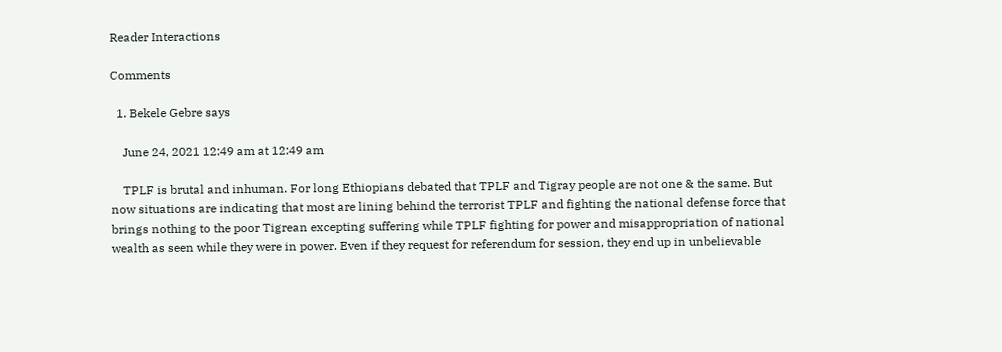Reader Interactions

Comments

  1. Bekele Gebre says

    June 24, 2021 12:49 am at 12:49 am

    TPLF is brutal and inhuman. For long Ethiopians debated that TPLF and Tigray people are not one & the same. But now situations are indicating that most are lining behind the terrorist TPLF and fighting the national defense force that brings nothing to the poor Tigrean excepting suffering while TPLF fighting for power and misappropriation of national wealth as seen while they were in power. Even if they request for referendum for session, they end up in unbelievable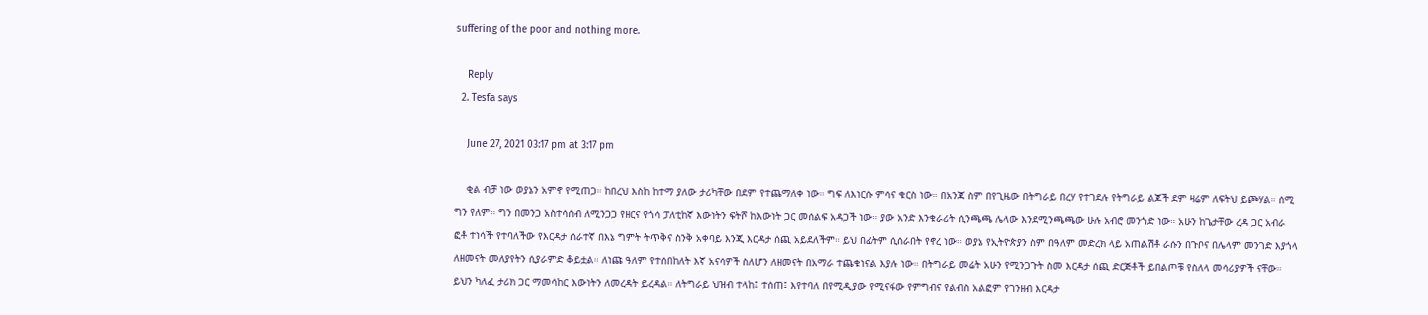suffering of the poor and nothing more.

    Reply
  2. Tesfa says

    June 27, 2021 03:17 pm at 3:17 pm

    ቂል ብቻ ነው ወያኔን አምኖ የሚጠጋ። ከበረህ እስከ ከተማ ያለው ታሪካቸው በደም የተጨማለቀ ነው። ግፍ ለእነርሱ ምሳና ቁርስ ነው። በአንጃ ስም በየጊዜው በትግራይ በረሃ የተገደሉ የትግራይ ልጆች ደም ዛሬም ለፍትህ ይጮሃል። ሰሚ ግን የለም። ግን በመንጋ አስተሳሰብ ለሚንጋጋ የዘርና የጎሳ ፓለቲከኛ እውነትን ፍትሾ ከእውነት ጋር መሰልፍ አዳጋች ነው። ያው አንድ እንቁራሪት ሲንጫጫ ሌላው እንደሚንጫጫው ሁሉ አብሮ መንጎድ ነው። አሁን ከጌታቸው ረዳ ጋር አብራ ፎቶ ተነሳች የተባለችው የእርዳታ ሰራተኛ በእኔ ግምት ትጥቅና ስንቅ አቀባይ እንጂ እርዳታ ሰጪ አይደለችም። ይህ በፊትም ሲሰራበት የኖረ ነው። ወያኔ የኢትዮጵያን ስም በዓለም መድረክ ላይ አጠልሽቶ ራሱን በጉቦና በሌላም መንገድ እያጎላ ለዘመናት መለያየትን ሲያራምድ ቆይቷል። ለነጩ ዓለም የተሰበከለት እኛ አናሳዎች ስለሆን ለዘመናት በአማራ ተጨቁነናል እያሉ ነው። በትግራይ መሬት አሁን የሚንጋጉት ስመ እርዳታ ሰጪ ድርጅቶች ይበልጦቹ የስለላ መሳሪያዎች ናቸው። ይህን ካለፈ ታሪክ ጋር ማመሳከር እውነትን ለመረዳት ይረዳል። ለትግራይ ህዝብ ተላከ፤ ተሰጠ፤ እየተባለ በየሚዲያው የሚናፋው የምግብና የልብስ አልፎም የገንዘብ እርዳታ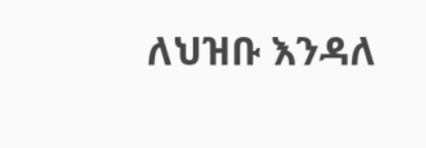ለህዝቡ እንዳለ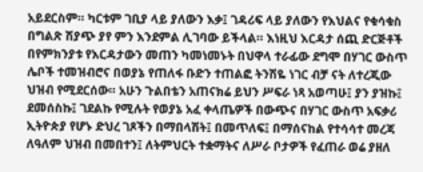አይደርስም። ካርቱም ገቢያ ላይ ያለውን እቃ፤ ገዳሪፍ ላይ ያለውን የእህልና የቁሳቁስ በግልጽ ሽያጭ ያየ ምን እንደምል ሊገባው ይችላል። እነዚህ እርዳታ ሰጪ ድርጅቶች በየምክንያቱ የእርዳታውን መጠን ካመነመኑት በህዋላ ተራፊው ደግሞ በሃገር ውስጥ ሌቦች ተመዝብሮና በወያኔ የጠለፋ ቡድን ተጠልፎ ትንሽዬ ነገር ብቻ ናት ለተረጂው ህዝብ የሚደርሰው። አሁን ጉልበቴን አጠናክሬ ይህን ሥፍራ ነጻ አወጣሁ፤ ያን ያዝኩ፤ ደመሰስኩ፤ ገደልኩ የሚሉት የወያኔ አፈ ቀላጤዎች በውጭና በሃገር ውስጥ አፍቃሪ ኢትዮጵያ የሆኑ ድህረ ገጾችን በማበላሽት፤ በመጥለፍ፤ በማሰናከል የተሳሳተ መረጃ ለዓለም ህዝብ በመበተን፤ ለትምህርት ተቋማትና ለሥራ ቦታዎች የፈጠራ ወሬ ያዘለ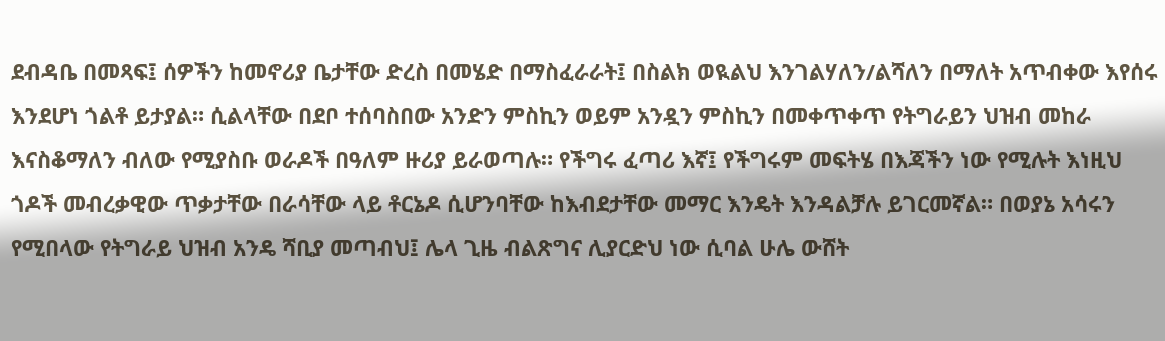ደብዳቤ በመጻፍ፤ ሰዎችን ከመኖሪያ ቤታቸው ድረስ በመሄድ በማስፈራራት፤ በስልክ ወዪልህ እንገልሃለን/ልሻለን በማለት አጥብቀው እየሰሩ እንደሆነ ጎልቶ ይታያል። ሲልላቸው በደቦ ተሰባስበው አንድን ምስኪን ወይም አንዷን ምስኪን በመቀጥቀጥ የትግራይን ህዝብ መከራ እናስቆማለን ብለው የሚያስቡ ወራዶች በዓለም ዙሪያ ይራወጣሉ። የችግሩ ፈጣሪ እኛ፤ የችግሩም መፍትሄ በእጃችን ነው የሚሉት እነዚህ ጎዶች መብረቃዊው ጥቃታቸው በራሳቸው ላይ ቶርኔዶ ሲሆንባቸው ከእብደታቸው መማር እንዴት እንዳልቻሉ ይገርመኛል። በወያኔ አሳሩን የሚበላው የትግራይ ህዝብ አንዴ ሻቢያ መጣብህ፤ ሌላ ጊዜ ብልጽግና ሊያርድህ ነው ሲባል ሁሌ ውሸት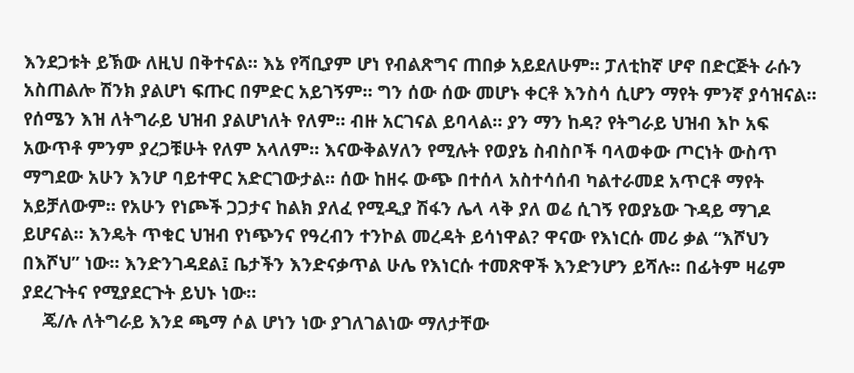እንደጋቱት ይኽው ለዚህ በቅተናል። እኔ የሻቢያም ሆነ የብልጽግና ጠበቃ አይደለሁም። ፓለቲከኛ ሆኖ በድርጅት ራሱን አስጠልሎ ሽንክ ያልሆነ ፍጡር በምድር አይገኝም። ግን ሰው ሰው መሆኑ ቀርቶ እንስሳ ሲሆን ማየት ምንኛ ያሳዝናል። የሰሜን እዝ ለትግራይ ህዝብ ያልሆነለት የለም። ብዙ አርገናል ይባላል። ያን ማን ከዳ? የትግራይ ህዝብ እኮ አፍ አውጥቶ ምንም ያረጋቹሁት የለም አላለም። እናውቅልሃለን የሚሉት የወያኔ ስብስቦች ባላወቀው ጦርነት ውስጥ ማግደው አሁን እንሆ ባይተዋር አድርገውታል። ሰው ከዘሩ ውጭ በተሰላ አስተሳሰብ ካልተራመደ አጥርቶ ማየት አይቻለውም። የአሁን የነጮች ጋጋታና ከልክ ያለፈ የሚዲያ ሽፋን ሌላ ላቅ ያለ ወሬ ሲገኝ የወያኔው ጉዳይ ማገዶ ይሆናል። እንዴት ጥቁር ህዝብ የነጭንና የዓረብን ተንኮል መረዳት ይሳነዋል? ዋናው የእነርሱ መሪ ቃል “እሾህን በእሾህ” ነው። እንድንገዳደል፤ ቤታችን እንድናቃጥል ሁሌ የእነርሱ ተመጽዋች እንድንሆን ይሻሉ። በፊትም ዛሬም ያደረጉትና የሚያደርጉት ይህኑ ነው።
    ጄ/ሉ ለትግራይ እንደ ጫማ ሶል ሆነን ነው ያገለገልነው ማለታቸው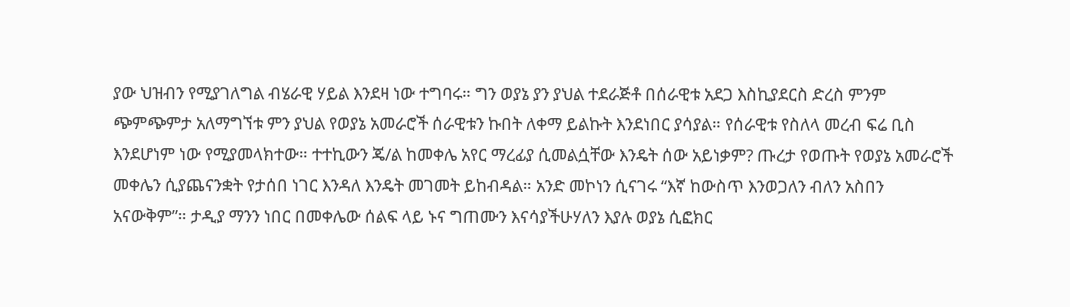ያው ህዝብን የሚያገለግል ብሄራዊ ሃይል እንደዛ ነው ተግባሩ። ግን ወያኔ ያን ያህል ተደራጅቶ በሰራዊቱ አደጋ እስኪያደርስ ድረስ ምንም ጭምጭምታ አለማግኘቱ ምን ያህል የወያኔ አመራሮች ሰራዊቱን ኩበት ለቀማ ይልኩት እንደነበር ያሳያል። የሰራዊቱ የስለላ መረብ ፍሬ ቢስ እንደሆነም ነው የሚያመላክተው። ተተኪውን ጄ/ል ከመቀሌ አየር ማረፊያ ሲመልሷቸው እንዴት ሰው አይነቃም? ጡረታ የወጡት የወያኔ አመራሮች መቀሌን ሲያጨናንቋት የታሰበ ነገር እንዳለ እንዴት መገመት ይከብዳል። አንድ መኮነን ሲናገሩ “እኛ ከውስጥ እንወጋለን ብለን አስበን አናውቅም”። ታዲያ ማንን ነበር በመቀሌው ሰልፍ ላይ ኑና ግጠሙን እናሳያችሁሃለን እያሉ ወያኔ ሲፎክር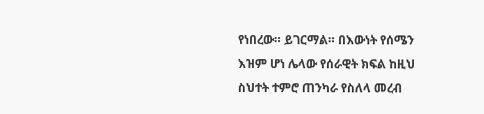የነበረው። ይገርማል። በእውነት የሰሜን እዝም ሆነ ሌላው የሰራዊት ክፍል ከዚህ ስህተት ተምሮ ጠንካራ የስለላ መረብ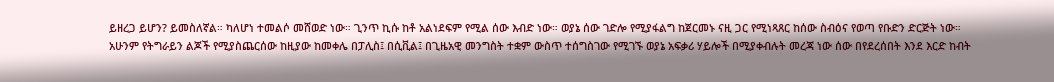ይዘረጋ ይሆን? ይመስለኛል። ካለሆነ ተመልሶ መሸወድ ነው። ጊንጥ ኪሱ ከቶ አልነደፍም የሚል ሰው እብድ ነው። ወያኔ ሰው ገድሎ የሚያፋልግ ከጀርመኑ ናዚ ጋር የሚነጻጸር ከሰው ስብዕና የወጣ የቡድን ድርጅት ነው። አሁንም የትግራይን ልጆች የሚያስጨርሰው ከዚያው ከመቀሌ በፓሊስ፤ በሲቪል፤ በጊዜአዊ መንግስት ተቋም ውስጥ ተሰግስገው የሚገኙ ወያኔ አፍቃሪ ሃይሎች በሚያቀብሉት መረጃ ነው ሰው በየደረሰበት እንደ እርድ ከብት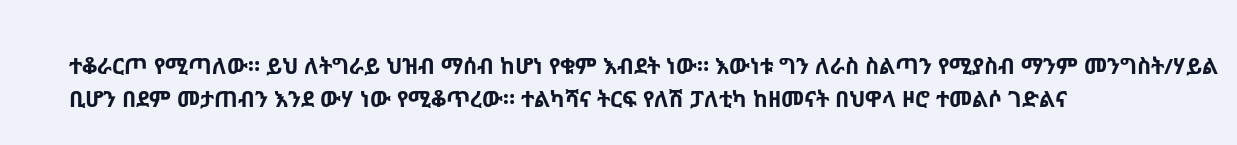ተቆራርጦ የሚጣለው። ይህ ለትግራይ ህዝብ ማሰብ ከሆነ የቁም እብደት ነው። እውነቱ ግን ለራስ ስልጣን የሚያስብ ማንም መንግስት/ሃይል ቢሆን በደም መታጠብን እንደ ውሃ ነው የሚቆጥረው። ተልካሻና ትርፍ የለሽ ፓለቲካ ከዘመናት በህዋላ ዞሮ ተመልሶ ገድልና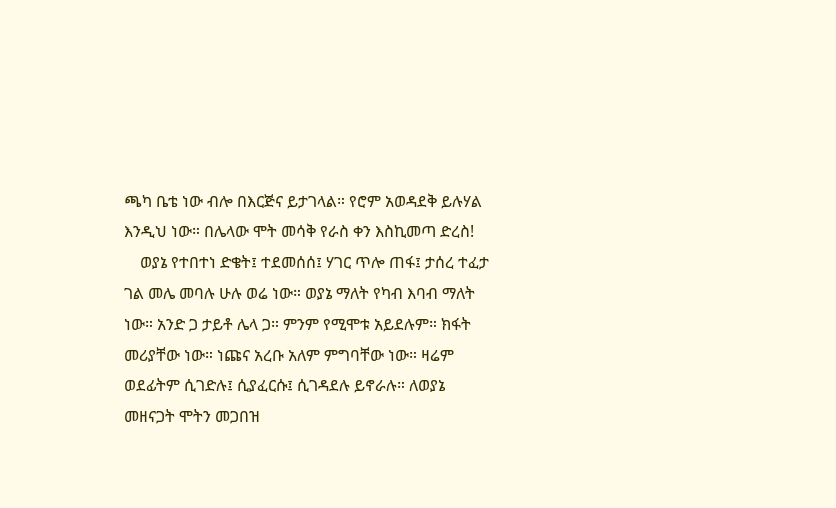ጫካ ቤቴ ነው ብሎ በእርጅና ይታገላል። የሮም አወዳደቅ ይሉሃል እንዲህ ነው። በሌላው ሞት መሳቅ የራስ ቀን እስኪመጣ ድረስ!
    ወያኔ የተበተነ ድቄት፤ ተደመሰሰ፤ ሃገር ጥሎ ጠፋ፤ ታሰረ ተፈታ ገል መሌ መባሉ ሁሉ ወሬ ነው። ወያኔ ማለት የካብ እባብ ማለት ነው። አንድ ጋ ታይቶ ሌላ ጋ። ምንም የሚሞቱ አይደሉም። ክፋት መሪያቸው ነው። ነጩና አረቡ አለም ምግባቸው ነው። ዛሬም ወደፊትም ሲገድሉ፤ ሲያፈርሱ፤ ሲገዳደሉ ይኖራሉ። ለወያኔ መዘናጋት ሞትን መጋበዝ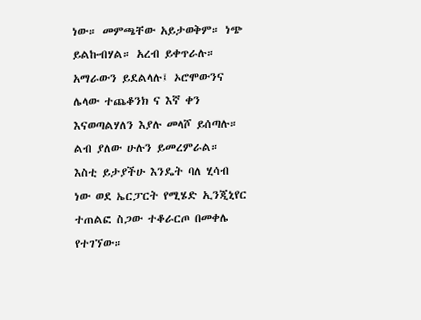ነው። መምጫቸው አይታወቅም። ነጭ ይልኩብሃል። አረብ ይቀጥራሉ። አማራውን ይደልላሉ፤ ኦሮሞውንና ሌላው ተጨቆንክ ና እኛ ቀን እናወጣልሃለን እያሉ መላሾ ይሰጣሉ። ልብ ያለው ሁሉን ይመረምራል። እስቲ ይታያችሁ እንዴት ባለ ሂሳብ ነው ወደ ኤርፓርት የሚሄድ ኢንጂኒየር ተጠልፎ ስጋው ተቆራርጦ በመቀሌ የተገኘው።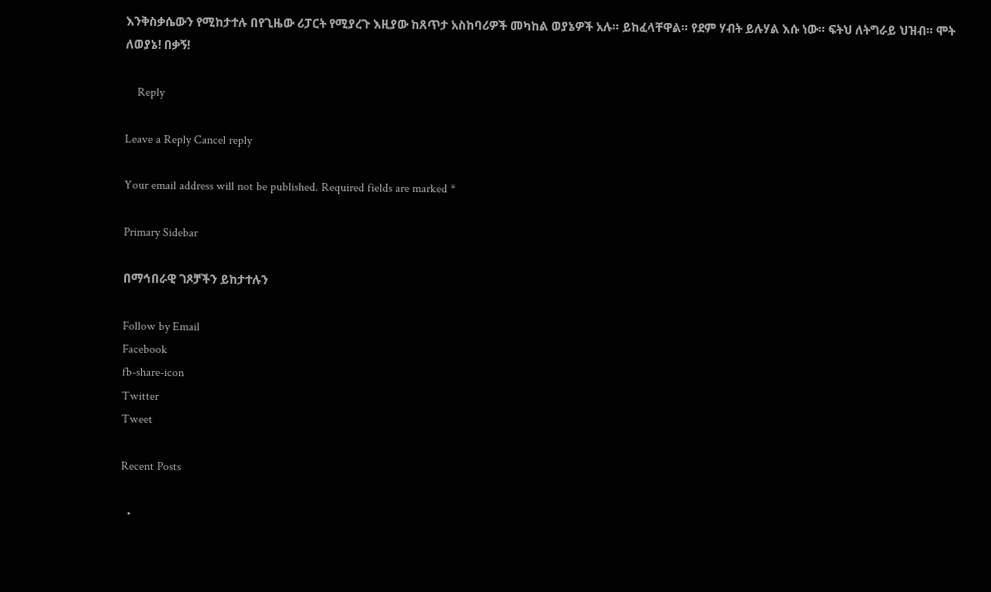እንቅስቃሴውን የሚከታተሉ በየጊዜው ሪፓርት የሚያረጉ እዚያው ከጸጥታ አስከባሪዎች መካከል ወያኔዎች አሉ። ይከፈላቸዋል። የደም ሃብት ይሉሃል እሱ ነው። ፍትህ ለትግራይ ህዝብ። ሞት ለወያኔ! በቃኝ!

    Reply

Leave a Reply Cancel reply

Your email address will not be published. Required fields are marked *

Primary Sidebar

በማኅበራዊ ገጾቻችን ይከታተሉን

Follow by Email
Facebook
fb-share-icon
Twitter
Tweet

Recent Posts

  •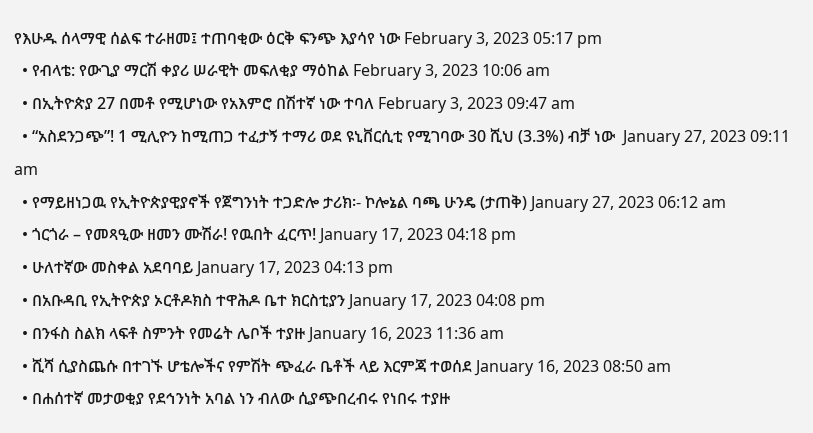የእሁዱ ሰላማዊ ሰልፍ ተራዘመ፤ ተጠባቂው ዕርቅ ፍንጭ እያሳየ ነው February 3, 2023 05:17 pm
  • የብላቴ: የውጊያ ማርሽ ቀያሪ ሠራዊት መፍለቂያ ማዕከል February 3, 2023 10:06 am
  • በኢትዮጵያ 27 በመቶ የሚሆነው የአእምሮ በሽተኛ ነው ተባለ February 3, 2023 09:47 am
  • “አስደንጋጭ”! 1 ሚሊዮን ከሚጠጋ ተፈታኝ ተማሪ ወደ ዩኒቨርሲቲ የሚገባው 30 ሺህ (3.3%) ብቻ ነው  January 27, 2023 09:11 am
  • የማይዘነጋዉ የኢትዮጵያዊያኖች የጀግንነት ተጋድሎ ታሪክ፡- ኮሎኔል ባጫ ሁንዴ (ታጠቅ) January 27, 2023 06:12 am
  • ጎርጎራ – የመጻዒው ዘመን ሙሽራ! የዉበት ፈርጥ! January 17, 2023 04:18 pm
  • ሁለተኛው መስቀል አደባባይ January 17, 2023 04:13 pm
  • በአቡዳቢ የኢትዮጵያ ኦርቶዶክስ ተዋሕዶ ቤተ ክርስቲያን January 17, 2023 04:08 pm
  • በንፋስ ስልክ ላፍቶ ስምንት የመሬት ሌቦች ተያዙ January 16, 2023 11:36 am
  • ሺሻ ሲያስጨሱ በተገኙ ሆቴሎችና የምሽት ጭፈራ ቤቶች ላይ እርምጃ ተወሰደ January 16, 2023 08:50 am
  • በሐሰተኛ መታወቂያ የደኅንነት አባል ነን ብለው ሲያጭበረብሩ የነበሩ ተያዙ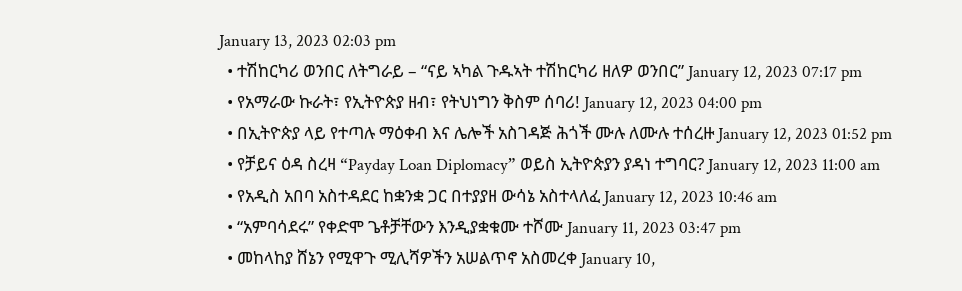January 13, 2023 02:03 pm
  • ተሽከርካሪ ወንበር ለትግራይ – “ናይ ኣካል ጉዱኣት ተሽከርካሪ ዘለዎ ወንበር” January 12, 2023 07:17 pm
  • የአማራው ኩራት፣ የኢትዮጵያ ዘብ፣ የትህነግን ቅስም ሰባሪ! January 12, 2023 04:00 pm
  • በኢትዮጵያ ላይ የተጣሉ ማዕቀብ እና ሌሎች አስገዳጅ ሕጎች ሙሉ ለሙሉ ተሰረዙ January 12, 2023 01:52 pm
  • የቻይና ዕዳ ስረዛ “Payday Loan Diplomacy” ወይስ ኢትዮጵያን ያዳነ ተግባር? January 12, 2023 11:00 am
  • የአዲስ አበባ አስተዳደር ከቋንቋ ጋር በተያያዘ ውሳኔ አስተላለፈ January 12, 2023 10:46 am
  • “አምባሳደሩ” የቀድሞ ጌቶቻቸውን እንዲያቋቁሙ ተሾሙ January 11, 2023 03:47 pm
  • መከላከያ ሸኔን የሚዋጉ ሚሊሻዎችን አሠልጥኖ አስመረቀ January 10,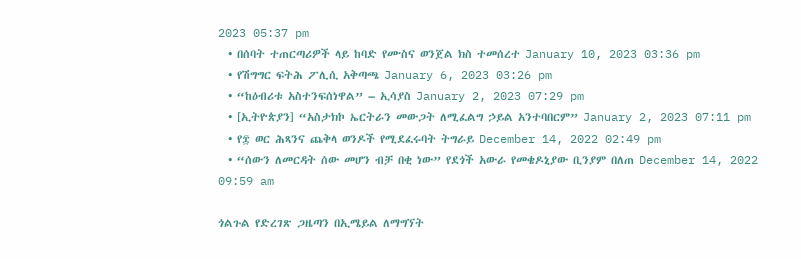2023 05:37 pm
  • በሰባት ተጠርጣሪዎች ላይ ከባድ የሙስና ወንጀል ክስ ተመሰረተ January 10, 2023 03:36 pm
  • የሽግግር ፍትሕ ፖሊሲ አቅጣጫ January 6, 2023 03:26 pm
  • “ከዕብሪቱ አስተንፍሰነዋል” – ኢሳያስ January 2, 2023 07:29 pm
  • [ኢትዮጵያን] “አስታክኮ ኤርትራን መውጋት ለሚፈልግ ኃይል አንተባበርም” January 2, 2023 07:11 pm
  • የ፰ ወር ሕጻንና ጨቅላ ወንዶች የሚደፈሩባት ትግራይ December 14, 2022 02:49 pm
  • “ሰውን ለመርዳት ሰው መሆን ብቻ በቂ ነው” የደጎች አውራ የመቄዶኒያው ቢንያም በለጠ December 14, 2022 09:59 am

ጎልጉል የድረገጽ ጋዜጣን በኢሜይል ለማግኘት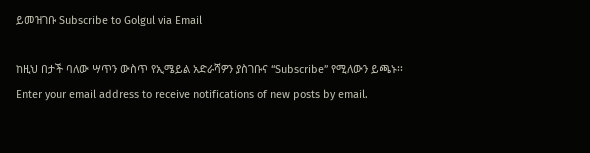ይመዝገቡ Subscribe to Golgul via Email

ከዚህ በታች ባለው ሣጥን ውስጥ የኢሜይል አድራሻዎን ያስገቡና “Subscribe” የሚለውን ይጫኑ፡፡
Enter your email address to receive notifications of new posts by email.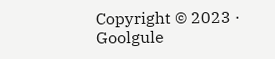Copyright © 2023 · Goolgule